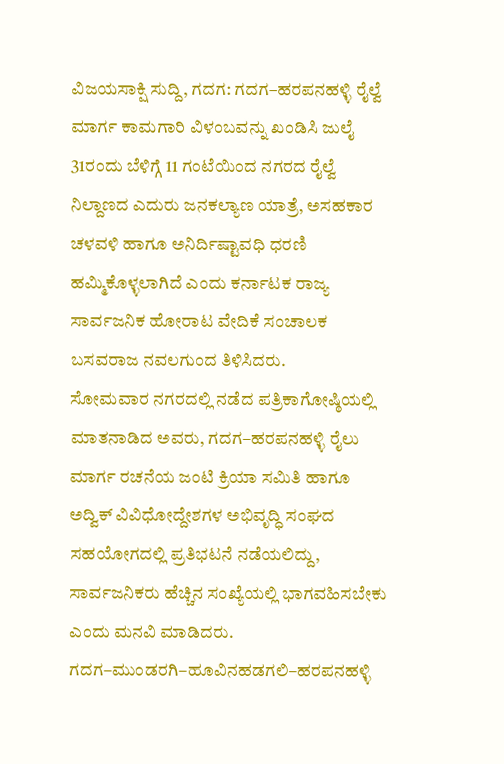ವಿಜಯಸಾಕ್ಷಿ ಸುದ್ದಿ, ಗದಗ: ಗದಗ–ಹರಪನಹಳ್ಳಿ ರೈಲ್ವೆ ಮಾರ್ಗ ಕಾಮಗಾರಿ ವಿಳಂಬವನ್ನು ಖಂಡಿಸಿ ಜುಲೈ 31ರಂದು ಬೆಳಿಗ್ಗೆ 11 ಗಂಟೆಯಿಂದ ನಗರದ ರೈಲ್ವೆ ನಿಲ್ದಾಣದ ಎದುರು ಜನಕಲ್ಯಾಣ ಯಾತ್ರೆ, ಅಸಹಕಾರ ಚಳವಳಿ ಹಾಗೂ ಅನಿರ್ದಿಷ್ಟಾವಧಿ ಧರಣಿ ಹಮ್ಮಿಕೊಳ್ಳಲಾಗಿದೆ ಎಂದು ಕರ್ನಾಟಕ ರಾಜ್ಯ ಸಾರ್ವಜನಿಕ ಹೋರಾಟ ವೇದಿಕೆ ಸಂಚಾಲಕ ಬಸವರಾಜ ನವಲಗುಂದ ತಿಳಿಸಿದರು.
ಸೋಮವಾರ ನಗರದಲ್ಲಿ ನಡೆದ ಪತ್ರಿಕಾಗೋಷ್ಠಿಯಲ್ಲಿ ಮಾತನಾಡಿದ ಅವರು, ಗದಗ–ಹರಪನಹಳ್ಳಿ ರೈಲು ಮಾರ್ಗ ರಚನೆಯ ಜಂಟಿ ಕ್ರಿಯಾ ಸಮಿತಿ ಹಾಗೂ ಅದ್ವಿಕ್ ವಿವಿಧೋದ್ದೇಶಗಳ ಅಭಿವೃದ್ಧಿ ಸಂಘದ ಸಹಯೋಗದಲ್ಲಿ ಪ್ರತಿಭಟನೆ ನಡೆಯಲಿದ್ದು, ಸಾರ್ವಜನಿಕರು ಹೆಚ್ಚಿನ ಸಂಖ್ಯೆಯಲ್ಲಿ ಭಾಗವಹಿಸಬೇಕು ಎಂದು ಮನವಿ ಮಾಡಿದರು.
ಗದಗ–ಮುಂಡರಗಿ–ಹೂವಿನಹಡಗಲಿ–ಹರಪನಹಳ್ಳಿ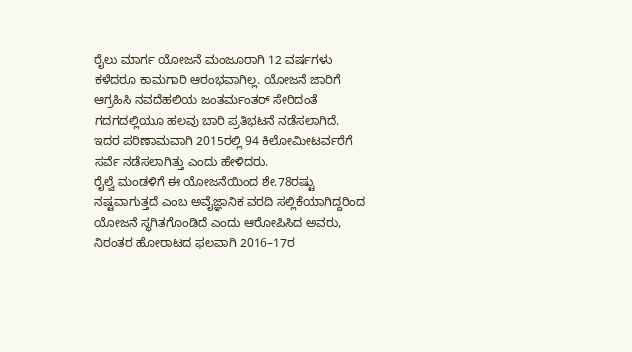ರೈಲು ಮಾರ್ಗ ಯೋಜನೆ ಮಂಜೂರಾಗಿ 12 ವರ್ಷಗಳು ಕಳೆದರೂ ಕಾಮಗಾರಿ ಆರಂಭವಾಗಿಲ್ಲ. ಯೋಜನೆ ಜಾರಿಗೆ ಆಗ್ರಹಿಸಿ ನವದೆಹಲಿಯ ಜಂತರ್ಮಂತರ್ ಸೇರಿದಂತೆ ಗದಗದಲ್ಲಿಯೂ ಹಲವು ಬಾರಿ ಪ್ರತಿಭಟನೆ ನಡೆಸಲಾಗಿದೆ. ಇದರ ಪರಿಣಾಮವಾಗಿ 2015ರಲ್ಲಿ 94 ಕಿಲೋಮೀಟರ್ವರೆಗೆ ಸರ್ವೆ ನಡೆಸಲಾಗಿತ್ತು ಎಂದು ಹೇಳಿದರು.
ರೈಲ್ವೆ ಮಂಡಳಿಗೆ ಈ ಯೋಜನೆಯಿಂದ ಶೇ.78ರಷ್ಟು ನಷ್ಟವಾಗುತ್ತದೆ ಎಂಬ ಅವೈಜ್ಞಾನಿಕ ವರದಿ ಸಲ್ಲಿಕೆಯಾಗಿದ್ದರಿಂದ ಯೋಜನೆ ಸ್ಥಗಿತಗೊಂಡಿದೆ ಎಂದು ಆರೋಪಿಸಿದ ಅವರು, ನಿರಂತರ ಹೋರಾಟದ ಫಲವಾಗಿ 2016–17ರ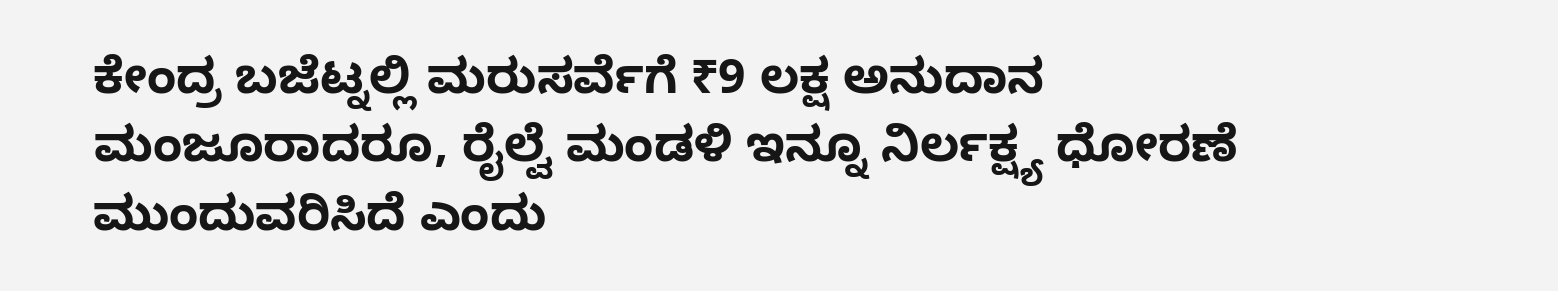ಕೇಂದ್ರ ಬಜೆಟ್ನಲ್ಲಿ ಮರುಸರ್ವೆಗೆ ₹9 ಲಕ್ಷ ಅನುದಾನ ಮಂಜೂರಾದರೂ, ರೈಲ್ವೆ ಮಂಡಳಿ ಇನ್ನೂ ನಿರ್ಲಕ್ಷ್ಯ ಧೋರಣೆ ಮುಂದುವರಿಸಿದೆ ಎಂದು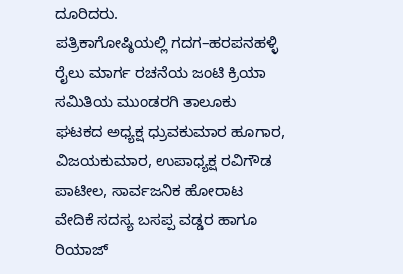ದೂರಿದರು.
ಪತ್ರಿಕಾಗೋಷ್ಠಿಯಲ್ಲಿ ಗದಗ–ಹರಪನಹಳ್ಳಿ ರೈಲು ಮಾರ್ಗ ರಚನೆಯ ಜಂಟಿ ಕ್ರಿಯಾ ಸಮಿತಿಯ ಮುಂಡರಗಿ ತಾಲೂಕು ಘಟಕದ ಅಧ್ಯಕ್ಷ ಧ್ರುವಕುಮಾರ ಹೂಗಾರ, ವಿಜಯಕುಮಾರ, ಉಪಾಧ್ಯಕ್ಷ ರವಿಗೌಡ ಪಾಟೀಲ, ಸಾರ್ವಜನಿಕ ಹೋರಾಟ ವೇದಿಕೆ ಸದಸ್ಯ ಬಸಪ್ಪ ವಡ್ಡರ ಹಾಗೂ ರಿಯಾಜ್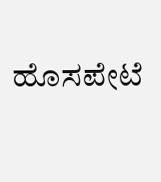ಹೊಸಪೇಟೆ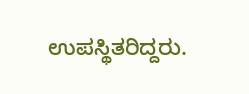ಉಪಸ್ಥಿತರಿದ್ದರು.